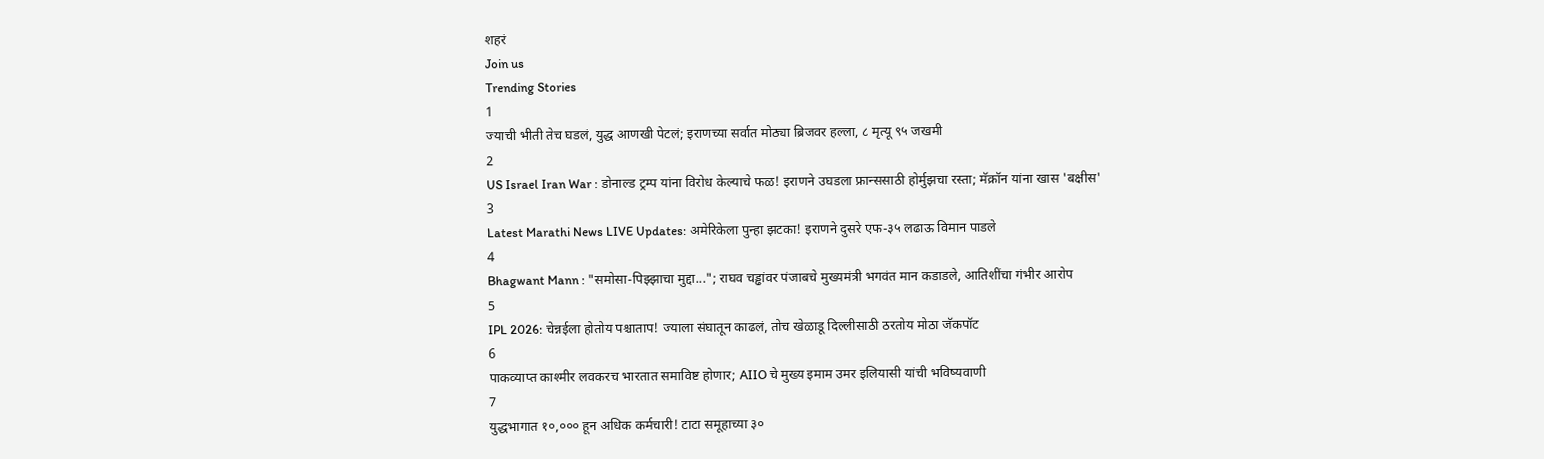शहरं
Join us
Trending Stories
1
ज्याची भीती तेच घडलं, युद्ध आणखी पेटलं; इराणच्या सर्वात मोठ्या ब्रिजवर हल्ला, ८ मृत्यू ९५ जखमी
2
US Israel Iran War : डोनाल्ड ट्रम्प यांना विरोध केल्याचे फळ! इराणने उघडला फ्रान्ससाठी होर्मुझचा रस्ता; मॅक्रॉन यांना खास 'बक्षीस'
3
Latest Marathi News LIVE Updates: अमेरिकेला पुन्हा झटका! इराणने दुसरे एफ-३५ लढाऊ विमान पाडले
4
Bhagwant Mann : "समोसा-पिझ्झाचा मुद्दा..."; राघव चड्ढांवर पंजाबचे मुख्यमंत्री भगवंत मान कडाडले, आतिशींचा गंभीर आरोप
5
IPL 2026: चेन्नईला होतोय पश्चाताप! ज्याला संघातून काढलं, तोच खेळाडू दिल्लीसाठी ठरतोय मोठा जॅकपॉट
6
पाकव्याप्त काश्मीर लवकरच भारतात समाविष्ट होणार; AIIO चे मुख्य इमाम उमर इलियासी यांची भविष्यवाणी
7
युद्धभागात १०,००० हून अधिक कर्मचारी! टाटा समूहाच्या ३०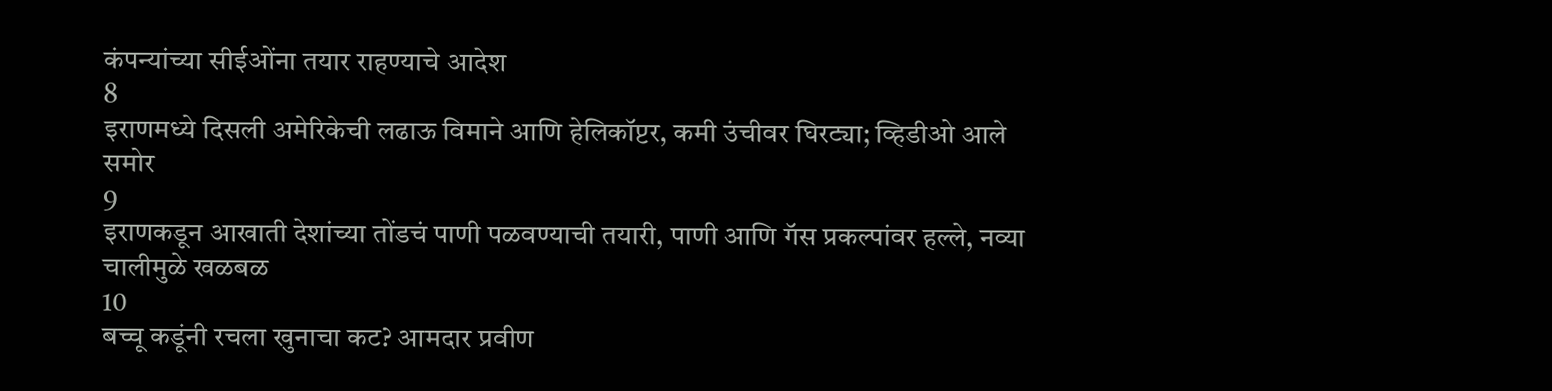कंपन्यांच्या सीईओंना तयार राहण्याचे आदेश
8
इराणमध्ये दिसली अमेरिकेची लढाऊ विमाने आणि हेलिकॉप्टर, कमी उंचीवर घिरट्या; व्हिडीओ आले समोर
9
इराणकडून आखाती देशांच्या तोंडचं पाणी पळवण्याची तयारी, पाणी आणि गॅस प्रकल्पांवर हल्ले, नव्या चालीमुळे खळबळ
10
बच्चू कडूंनी रचला खुनाचा कट? आमदार प्रवीण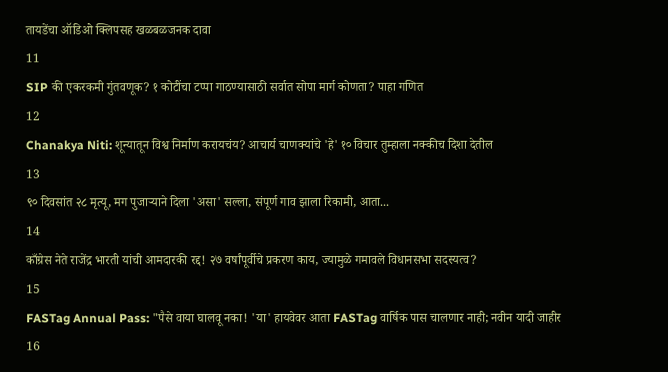तायडेंचा ऑडिओ क्लिपसह खळबळजनक दावा
11
SIP की एकरकमी गुंतवणूक? १ कोटींचा टप्पा गाठण्यासाठी सर्वात सोपा मार्ग कोणता? पाहा गणित
12
Chanakya Niti: शून्यातून विश्व निर्माण करायचंय? आचार्य चाणक्यांचे 'हे' १० विचार तुम्हाला नक्कीच दिशा देतील
13
९० दिवसांत २८ मृत्यू, मग पुजाऱ्याने दिला 'असा' सल्ला, संपूर्ण गाव झाला रिकामी, आता...
14
काँग्रेस नेते राजेंद्र भारती यांची आमदारकी रद्द! २७ वर्षांपूर्वीचे प्रकरण काय, ज्यामुळे गमावले विधानसभा सदस्यत्व?
15
FASTag Annual Pass: "पैसे वाया घालवू नका! 'या' हायवेवर आता FASTag वार्षिक पास चालणार नाही; नवीन यादी जाहीर
16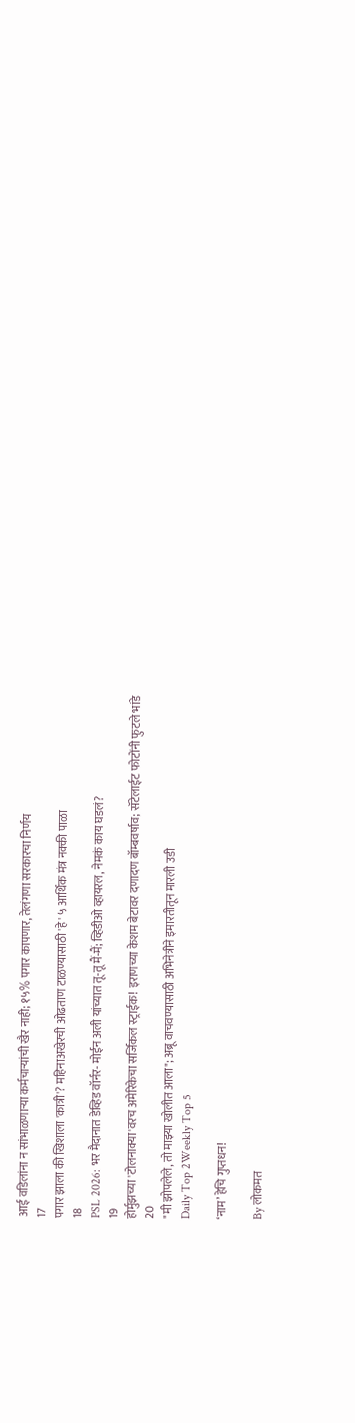आई वडिलांना न सांभाळणाऱ्या कर्मचाऱ्यांची खैर नाही; १५% पगार कापणार, तेलंगणा सरकारचा निर्णय
17
पगार झाला की खिशाला 'कात्री'? महिनाअखेरची ओढताण टाळण्यासाठी 'हे' ५ आर्थिक मंत्र नक्की पाळा
18
PSL 2026: भर मैदानात डेव्हिड वॉर्नर- मोईन अली यांच्यात तू-तू मैं-मैं; व्हिडीओ व्हायरल, नेमकं काय घडलं?
19
होर्मुझच्या 'टोलनाक्या'वरच अमेरिकेचा सर्जिकल स्ट्राईक! इराणच्या केशम बेटावर दणादण बॉम्बवर्षाव; सॅटेलाईट फोटोंनी फुटले भांडे
20
"मी झोपलेले, तो माझ्या खोलीत आला"; अब्रू वाचवण्यासाठी अभिनेत्रीने इमारतीतून मारली उडी
Daily Top 2Weekly Top 5

‘नाम’ हेचि गुप्तधन!

By लोकमत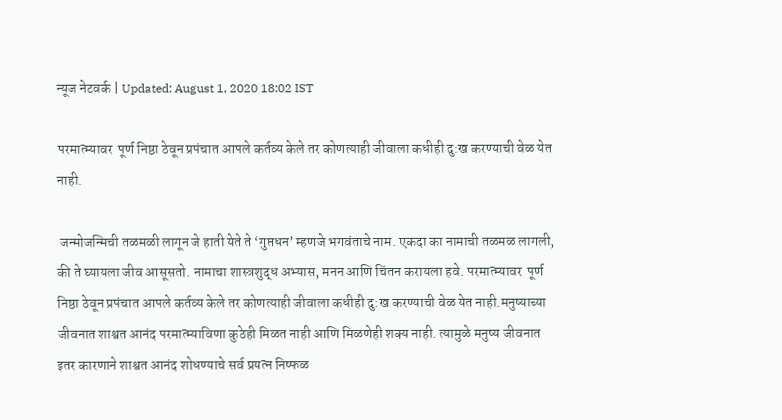न्यूज नेटवर्क | Updated: August 1, 2020 18:02 IST

परमात्म्यावर  पूर्ण निष्ठा ठेवून प्रपंचात आपले कर्तव्य केले तर कोणत्याही जीवाला कधीही दु:ख करण्याची वेळ येत नाही.

 जन्मोजन्मिची तळमळी लागून जे हाती येते ते ‘गुप्तधन’ म्हणजे भगवंताचे नाम. एकदा का नामाची तळमळ लागली, की ते घ्यायला जीव आसूसतो. नामाचा शास्त्रशुद्ध अभ्यास, मनन आणि चिंतन करायला हवे. परमात्म्यावर  पूर्ण निष्ठा ठेवून प्रपंचात आपले कर्तव्य केले तर कोणत्याही जीवाला कधीही दु:ख करण्याची वेळ येत नाही.मनुष्याच्या जीवनात शाश्वत आनंद परमात्म्याविणा कुठेही मिळत नाही आणि मिळणेही शक्य नाही. त्यामुळे मनुष्य जीवनात इतर कारणाने शाश्वत आनंद शोधण्याचे सर्व प्रयत्न निष्फळ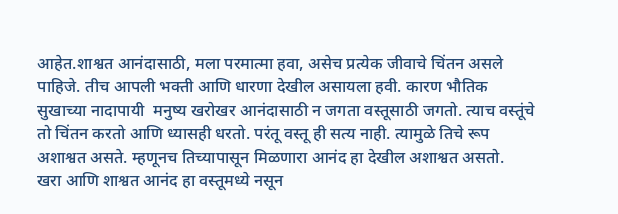आहेत.शाश्वत आनंदासाठी, मला परमात्मा हवा, असेच प्रत्येक जीवाचे चिंतन असले पाहिजे. तीच आपली भक्ती आणि धारणा देखील असायला हवी. कारण भौतिक सुखाच्या नादापायी  मनुष्य खरोखर आनंदासाठी न जगता वस्तूसाठी जगतो. त्याच वस्तूंचे तो चिंतन करतो आणि ध्यासही धरतो. परंतू वस्तू ही सत्य नाही. त्यामुळे तिचे रूप अशाश्वत असते. म्हणूनच तिच्यापासून मिळणारा आनंद हा देखील अशाश्वत असतो.  खरा आणि शाश्वत आनंद हा वस्तूमध्ये नसून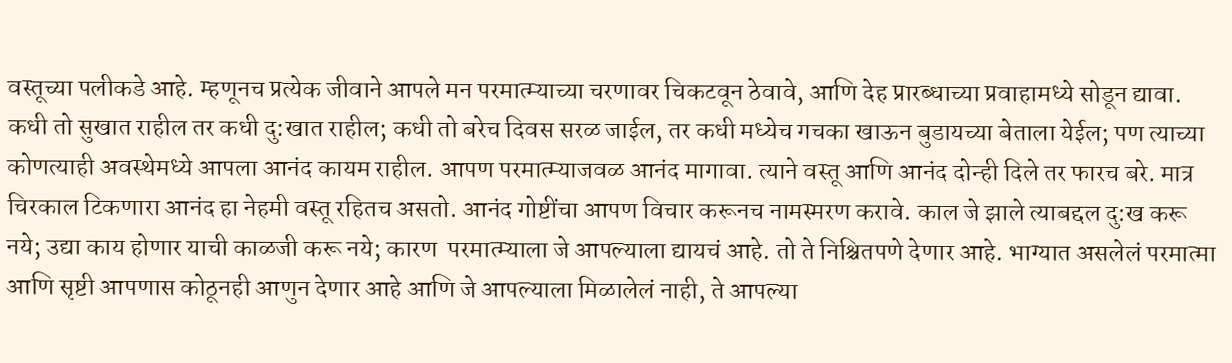वस्तूच्या पलीकडे आहे. म्हणूनच प्रत्येक जीवाने आपले मन परमात्म्याच्या चरणावर चिकटवून ठेवावे, आणि देह प्रारब्धाच्या प्रवाहामध्ये सोडून द्यावा.  कधी तो सुखात राहील तर कधी दु:खात राहील; कधी तो बरेच दिवस सरळ जाईल, तर कधी मध्येच गचका खाऊन बुडायच्या बेताला येईल; पण त्याच्या कोणत्याही अवस्थेमध्ये आपला आनंद कायम राहील. आपण परमात्म्याजवळ आनंद मागावा. त्याने वस्तू आणि आनंद दोन्ही दिले तर फारच बरे. मात्र चिरकाल टिकणारा आनंद हा नेहमी वस्तू रहितच असतो. आनंद गोष्टींचा आपण विचार करूनच नामस्मरण करावे. काल जे झाले त्याबद्दल दु:ख करू नये; उद्या काय होणार याची काळजी करू नये; कारण  परमात्म्याला जे आपल्याला द्यायचं आहे. तो ते निश्चितपणे देणार आहे. भाग्यात असलेलं परमात्मा आणि सृष्टी आपणास कोठूनही आणुन देणार आहे आणि जे आपल्याला मिळालेलं नाही, ते आपल्या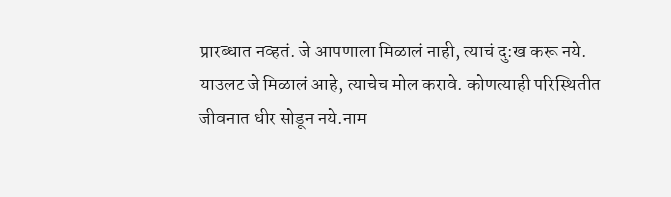प्रारब्धात नव्हतं. जे आपणाला मिळालं नाही, त्याचं दु:ख करू नये. याउलट जे मिळालं आहे, त्याचेच मोल करावे. कोणत्याही परिस्थितीत जीवनात धीर सोडून नये.नाम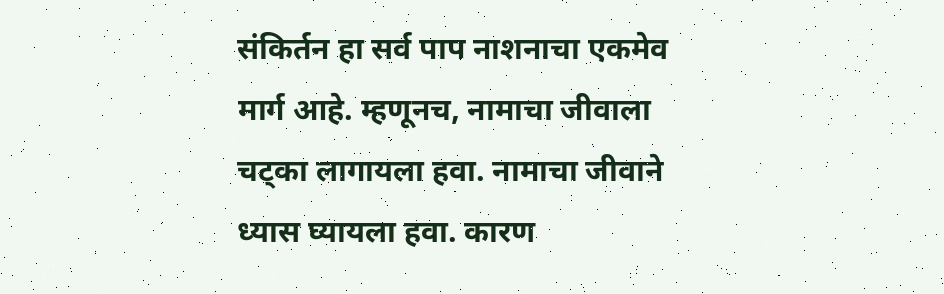संकिर्तन हा सर्व पाप नाशनाचा एकमेव मार्ग आहे. म्हणूनच, नामाचा जीवाला चट्का लागायला हवा. नामाचा जीवाने ध्यास घ्यायला हवा. कारण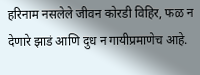हरिनाम नसलेले जीवन कोरडी विहिर, फळ न देणारे झाडं आणि दुध न गायीप्रमाणेच आहे.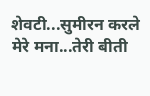शेवटी...सुमीरन करले मेरे मना...तेरी बीती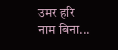उमर हरि नाम बिना...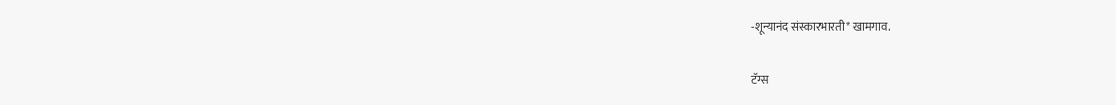-शून्यानंद संस्कारभारती* खामगाव.

टॅग्स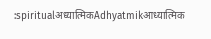:spiritualअध्यात्मिकAdhyatmikआध्यात्मिक